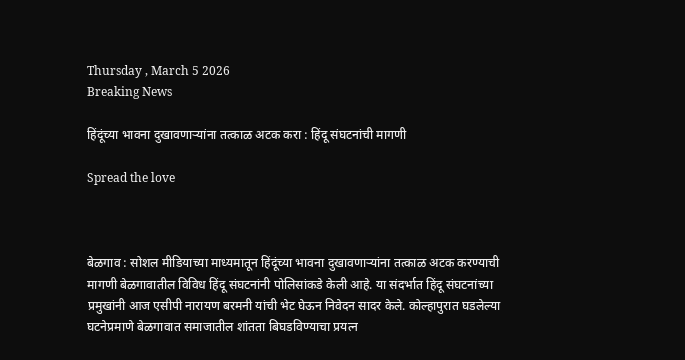Thursday , March 5 2026
Breaking News

हिंदूंच्या भावना दुखावणाऱ्यांना तत्काळ अटक करा : हिंदू संघटनांची मागणी

Spread the love



बेळगाव : सोशल मीडियाच्या माध्यमातून हिंदूंच्या भावना दुखावणाऱ्यांना तत्काळ अटक करण्याची मागणी बेळगावातील विविध हिंदू संघटनांनी पोलिसांकडे केली आहे. या संदर्भात हिंदू संघटनांच्या प्रमुखांनी आज एसीपी नारायण बरमनी यांची भेट घेऊन निवेदन सादर केले. कोल्हापुरात घडलेल्या घटनेप्रमाणे बेळगावात समाजातील शांतता बिघडविण्याचा प्रयत्न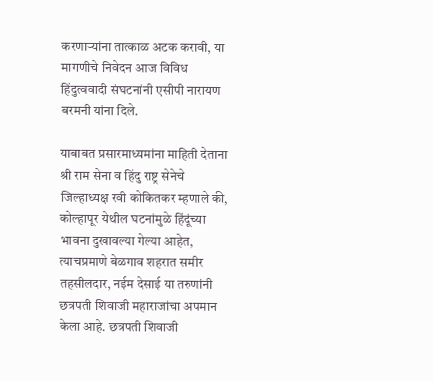करणाऱ्यांना तात्काळ अटक करावी, या मागणीचे निवेदन आज विविध हिंदुत्ववादी संघटनांनी एसीपी नारायण बरमनी यांना दिले.

याबाबत प्रसारमाध्यमांना माहिती देताना श्री राम सेना व हिंदु राष्ट्र सेनेचे जिल्हाध्यक्ष रवी कोकितकर म्हणाले की, कोल्हापूर येथील घटनांमुळे हिंदूंच्या भावना दुखावल्या गेल्या आहेत, त्याचप्रमाणे बेळगाव शहरात समीर तहसीलदार, नईम देसाई या तरुणांनी छत्रपती शिवाजी महाराजांचा अपमान केला आहे. छत्रपती शिवाजी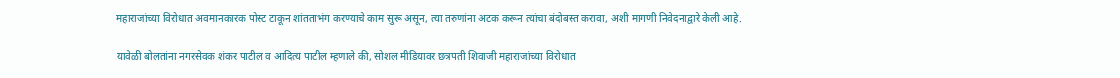महाराजांच्या विरोधात अवमानकारक पोस्ट टाकून शांतताभंग करण्याचे काम सुरू असून, त्या तरुणांना अटक करून त्यांचा बंदोबस्त करावा, अशी मागणी निवेदनाद्वारे केली आहे.

यावेळी बोलतांना नगरसेवक शंकर पाटील व आदित्य पाटील म्हणाले की, सोशल मीडियावर छत्रपती शिवाजी महाराजांच्या विरोधात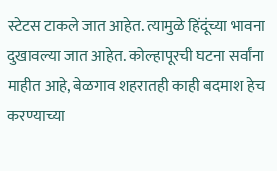स्टेटस टाकले जात आहेत. त्यामुळे हिंदूंच्या भावना दुखावल्या जात आहेत. कोल्हापूरची घटना सर्वांना माहीत आहे, बेळगाव शहरातही काही बदमाश हेच करण्याच्या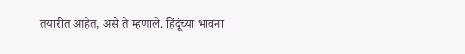तयारीत आहेत, असे ते म्हणाले. हिंदूंच्या भावना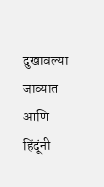दुखावल्या जाव्यात आणि हिंदूंनी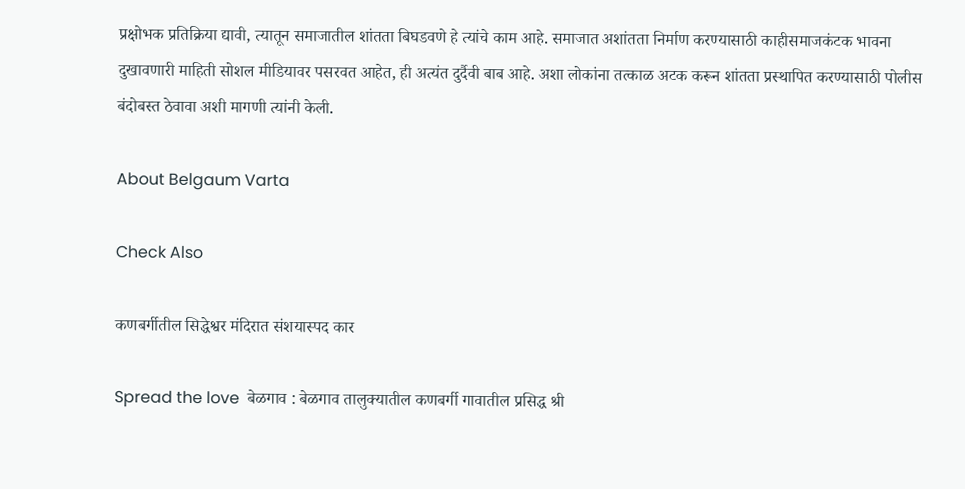प्रक्षोभक प्रतिक्रिया द्यावी, त्यातून समाजातील शांतता बिघडवणे हे त्यांचे काम आहे. समाजात अशांतता निर्माण करण्यासाठी काहीसमाजकंटक भावना दुखावणारी माहिती सोशल मीडियावर पसरवत आहेत, ही अत्यंत दुर्दैवी बाब आहे. अशा लोकांना तत्काळ अटक करून शांतता प्रस्थापित करण्यासाठी पोलीस बंदोबस्त ठेवावा अशी मागणी त्यांनी केली.

About Belgaum Varta

Check Also

कणबर्गीतील सिद्धेश्वर मंदिरात संशयास्पद कार

Spread the love  बेळगाव : बेळगाव तालुक्यातील कणबर्गी गावातील प्रसिद्ध श्री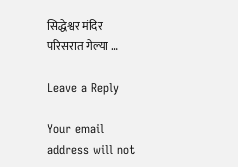सिद्धेश्वर मंदिर परिसरात गेल्या …

Leave a Reply

Your email address will not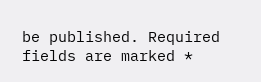be published. Required fields are marked *